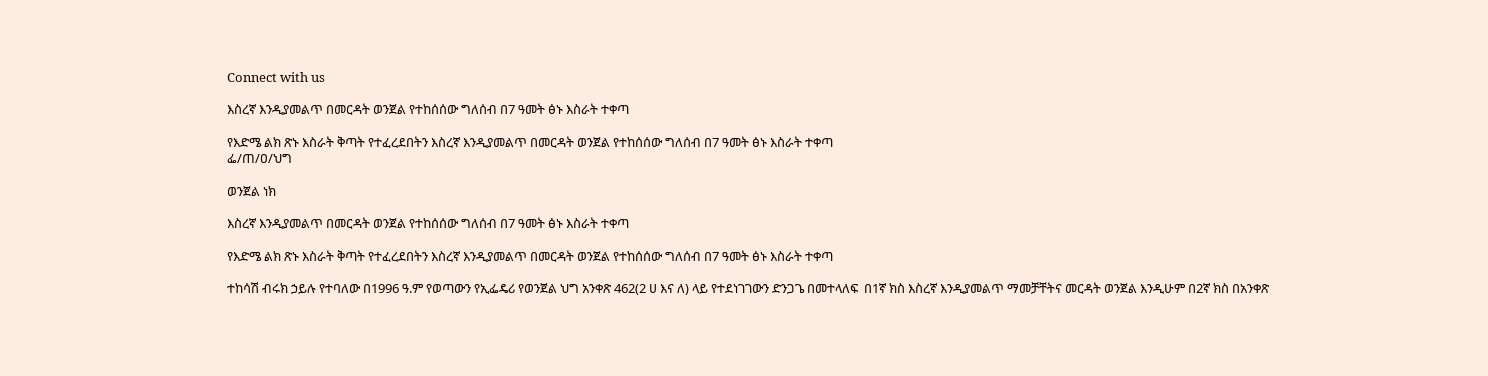Connect with us

እስረኛ እንዲያመልጥ በመርዳት ወንጀል የተከሰሰው ግለሰብ በ7 ዓመት ፅኑ እስራት ተቀጣ

የእድሜ ልክ ጽኑ እስራት ቅጣት የተፈረደበትን እስረኛ እንዲያመልጥ በመርዳት ወንጀል የተከሰሰው ግለሰብ በ7 ዓመት ፅኑ እስራት ተቀጣ
ፌ/ጠ/ዐ/ህግ

ወንጀል ነክ

እስረኛ እንዲያመልጥ በመርዳት ወንጀል የተከሰሰው ግለሰብ በ7 ዓመት ፅኑ እስራት ተቀጣ

የእድሜ ልክ ጽኑ እስራት ቅጣት የተፈረደበትን እስረኛ እንዲያመልጥ በመርዳት ወንጀል የተከሰሰው ግለሰብ በ7 ዓመት ፅኑ እስራት ተቀጣ

ተከሳሽ ብሩክ ኃይሉ የተባለው በ1996 ዓ.ም የወጣውን የኢፌዴሪ የወንጀል ህግ አንቀጽ 462(2 ሀ እና ለ) ላይ የተደነገገውን ድንጋጌ በመተላለፍ  በ1ኛ ክስ እስረኛ እንዲያመልጥ ማመቻቸትና መርዳት ወንጀል እንዲሁም በ2ኛ ክስ በአንቀጽ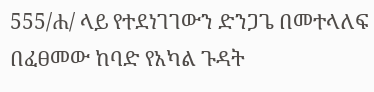555/ሐ/ ላይ የተደነገገውን ድንጋጌ በመተላለፍ በፈፀመው ከባድ የአካል ጉዳት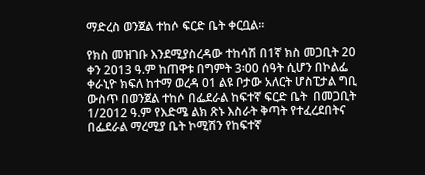ማድረስ ወንጀል ተከሶ ፍርድ ቤት ቀርቧል፡፡

የክስ መዝገቡ እንደሚያስረዳው ተከሳሽ በ1ኛ ክስ መጋቢት 20 ቀን 2013 ዓ.ም ከጠዋቱ በግምት 3፡00 ሰዓት ሲሆን በኮልፌ ቀራኒዮ ክፍለ ከተማ ወረዳ 01 ልዩ ቦታው አለርት ሆስፒታል ግቢ ውስጥ በወንጀል ተከሶ በፌደራል ከፍተኛ ፍርድ ቤት  በመጋቢት 1/2012 ዓ.ም የእድሜ ልክ ጽኑ እስራት ቅጣት የተፈረደበትና በፌደራል ማረሚያ ቤት ኮሚሽን የከፍተኛ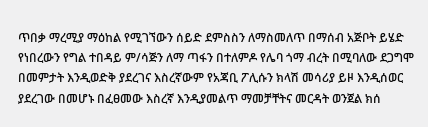ጥበቃ ማረሚያ ማዕከል የሚገኘውን ሰይድ ደምስስን ለማስመለጥ በማሰብ አጅቦት ይሄድ የነበረውን የግል ተበዳይ ም/ሳጅን ለማ ጣፋን በተለምዶ የሌባ ጎማ ብረት በሚባለው ደጋግሞ በመምታት እንዲወድቅ ያደረገና እስረኛውም የአጃቢ ፖሊሱን ክላሽ መሳሪያ ይዞ እንዲሰወር ያደረገው በመሆኑ በፈፀመው እስረኛ እንዲያመልጥ ማመቻቸትና መርዳት ወንጀል ክሰ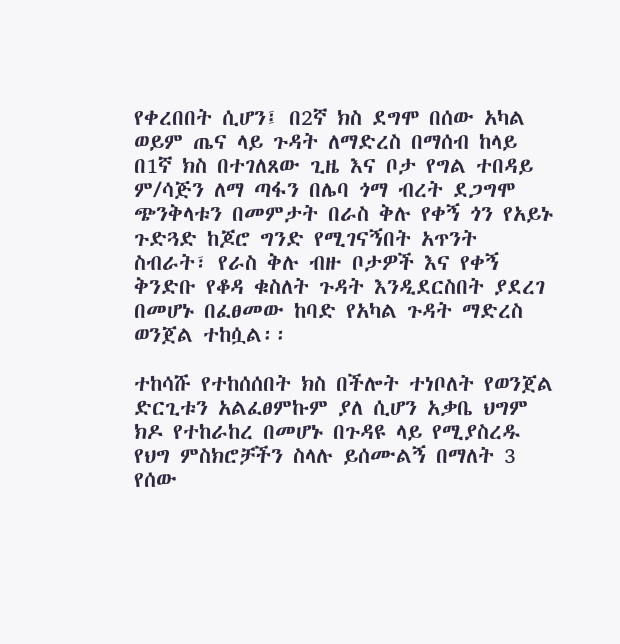የቀረበበት ሲሆን፤ በ2ኛ ክስ ደግሞ በሰው አካል ወይም ጤና ላይ ጉዳት ለማድረስ በማሰብ ከላይ በ1ኛ ክስ በተገለጸው ጊዜ እና ቦታ የግል ተበዳይ ም/ሳጅን ለማ ጣፋን በሌባ ጎማ ብረት ደጋግሞ ጭንቅላቱን በመምታት በራስ ቅሉ የቀኝ ጎን የአይኑ ጉድጓድ ከጆሮ ግንድ የሚገናኝበት አጥንት ስብራት፣ የራስ ቅሉ ብዙ ቦታዎች እና የቀኝ ቅንድቡ የቆዳ ቁስለት ጉዳት እንዲደርስበት ያደረገ በመሆኑ በፈፀመው ከባድ የአካል ጉዳት ማድረስ ወንጀል ተከሷል፡፡

ተከሳሹ የተከሰሰበት ክስ በችሎት ተነቦለት የወንጀል ድርጊቱን አልፈፀምኩም ያለ ሲሆን አቃቤ ህግም ክዶ የተከራከረ በመሆኑ በጉዳዩ ላይ የሚያስረዱ የህግ ምስክሮቻችን ስላሉ ይሰሙልኝ በማለት 3 የሰው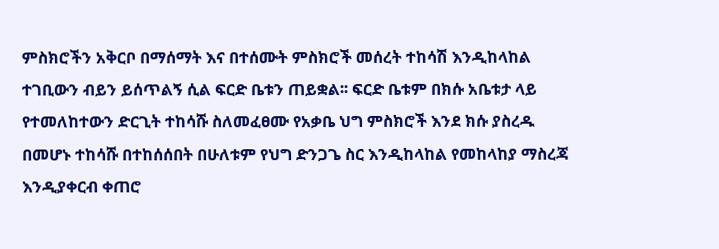ምስክሮችን አቅርቦ በማሰማት እና በተሰሙት ምስክሮች መሰረት ተከሳሽ እንዲከላከል ተገቢውን ብይን ይሰጥልኝ ሲል ፍርድ ቤቱን ጠይቋል፡፡ ፍርድ ቤቱም በክሱ አቤቱታ ላይ የተመለከተውን ድርጊት ተከሳሹ ስለመፈፀሙ የአቃቤ ህግ ምስክሮች እንደ ክሱ ያስረዱ በመሆኑ ተከሳሹ በተከሰሰበት በሁለቱም የህግ ድንጋጌ ስር እንዲከላከል የመከላከያ ማስረጃ እንዲያቀርብ ቀጠሮ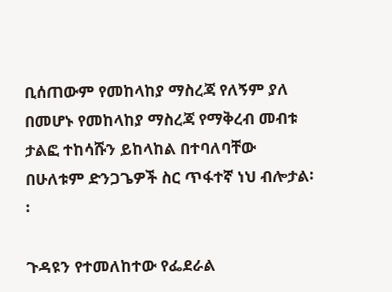ቢሰጠውም የመከላከያ ማስረጃ የለኝም ያለ በመሆኑ የመከላከያ ማስረጃ የማቅረብ መብቱ ታልፎ ተከሳሹን ይከላከል በተባለባቸው በሁለቱም ድንጋጌዎች ስር ጥፋተኛ ነህ ብሎታል፡፡

ጉዳዩን የተመለከተው የፌደራል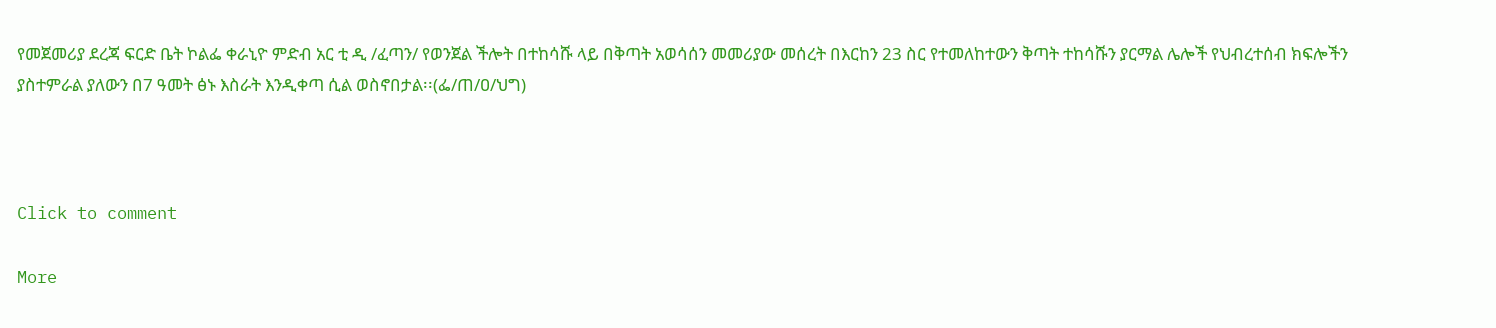የመጀመሪያ ደረጃ ፍርድ ቤት ኮልፌ ቀራኒዮ ምድብ አር ቲ ዲ /ፈጣን/ የወንጀል ችሎት በተከሳሹ ላይ በቅጣት አወሳሰን መመሪያው መሰረት በእርከን 23 ስር የተመለከተውን ቅጣት ተከሳሹን ያርማል ሌሎች የህብረተሰብ ክፍሎችን ያስተምራል ያለውን በ7 ዓመት ፅኑ እስራት እንዲቀጣ ሲል ወስኖበታል፡፡(ፌ/ጠ/ዐ/ህግ)



Click to comment

More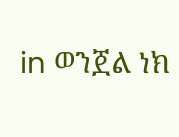in ወንጀል ነክ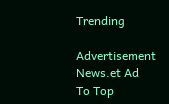Trending

Advertisement News.et Ad
To Top